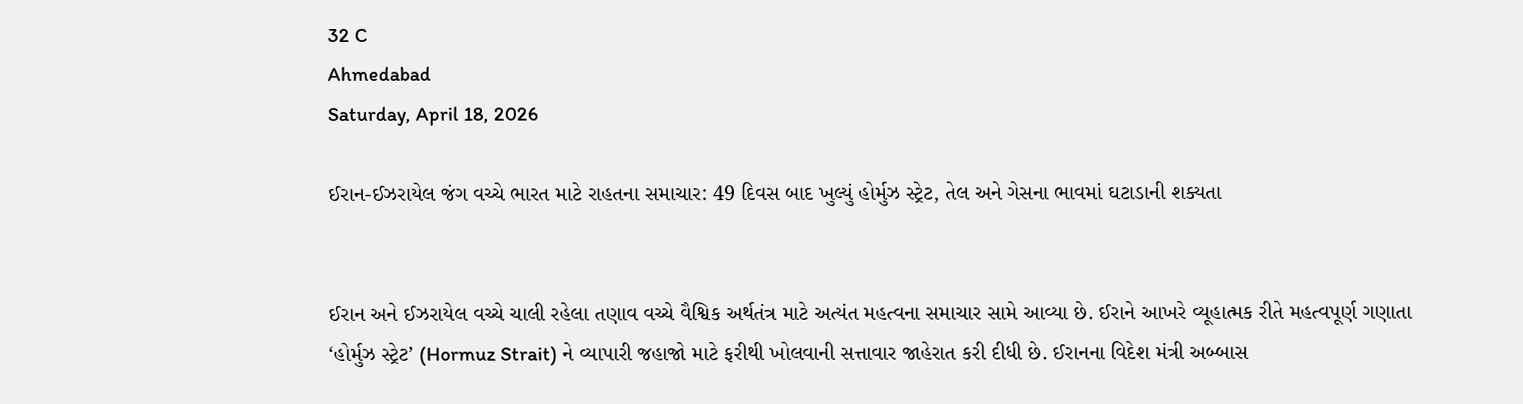32 C
Ahmedabad
Saturday, April 18, 2026

ઈરાન-ઈઝરાયેલ જંગ વચ્ચે ભારત માટે રાહતના સમાચાર: 49 દિવસ બાદ ખુલ્યું હોર્મુઝ સ્ટ્રેટ, તેલ અને ગેસના ભાવમાં ઘટાડાની શક્યતા


ઈરાન અને ઈઝરાયેલ વચ્ચે ચાલી રહેલા તણાવ વચ્ચે વૈશ્વિક અર્થતંત્ર માટે અત્યંત મહત્વના સમાચાર સામે આવ્યા છે. ઈરાને આખરે વ્યૂહાત્મક રીતે મહત્વપૂર્ણ ગણાતા ‘હોર્મુઝ સ્ટ્રેટ’ (Hormuz Strait) ને વ્યાપારી જહાજો માટે ફરીથી ખોલવાની સત્તાવાર જાહેરાત કરી દીધી છે. ઈરાનના વિદેશ મંત્રી અબ્બાસ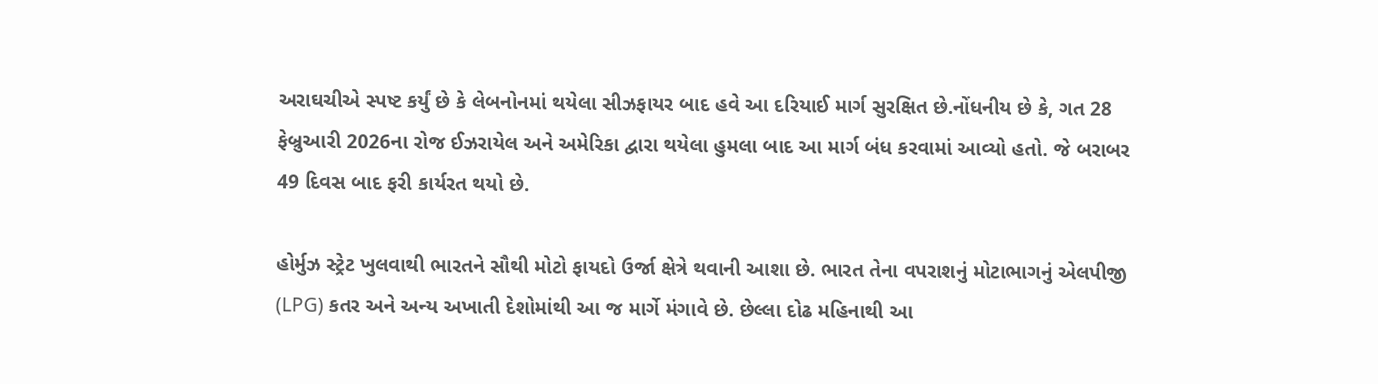અરાઘચીએ સ્પષ્ટ કર્યું છે કે લેબનોનમાં થયેલા સીઝફાયર બાદ હવે આ દરિયાઈ માર્ગ સુરક્ષિત છે.નોંધનીય છે કે, ગત 28 ફેબ્રુઆરી 2026ના રોજ ઈઝરાયેલ અને અમેરિકા દ્વારા થયેલા હુમલા બાદ આ માર્ગ બંધ કરવામાં આવ્યો હતો. જે બરાબર 49 દિવસ બાદ ફરી કાર્યરત થયો છે.

હોર્મુઝ સ્ટ્રેટ ખુલવાથી ભારતને સૌથી મોટો ફાયદો ઉર્જા ક્ષેત્રે થવાની આશા છે. ભારત તેના વપરાશનું મોટાભાગનું એલપીજી (LPG) કતર અને અન્ય અખાતી દેશોમાંથી આ જ માર્ગે મંગાવે છે. છેલ્લા દોઢ મહિનાથી આ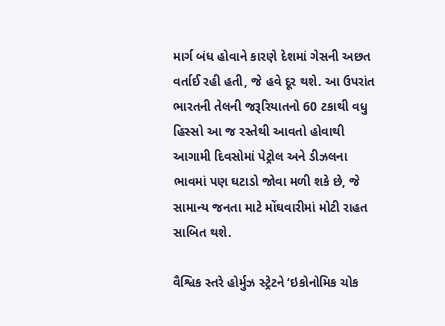માર્ગ બંધ હોવાને કારણે દેશમાં ગેસની અછત વર્તાઈ રહી હતી, જે હવે દૂર થશે. આ ઉપરાંત ભારતની તેલની જરૂરિયાતનો 60 ટકાથી વધુ હિસ્સો આ જ રસ્તેથી આવતો હોવાથી આગામી દિવસોમાં પેટ્રોલ અને ડીઝલના ભાવમાં પણ ઘટાડો જોવા મળી શકે છે, જે સામાન્ય જનતા માટે મોંઘવારીમાં મોટી રાહત સાબિત થશે.

વૈશ્વિક સ્તરે હોર્મુઝ સ્ટ્રેટને ‘ઇકોનોમિક ચોક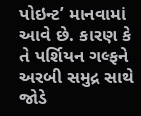પોઇન્ટ’ માનવામાં આવે છે. કારણ કે તે પર્શિયન ગલ્ફને અરબી સમુદ્ર સાથે જોડે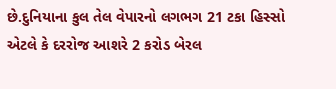છે.દુનિયાના કુલ તેલ વેપારનો લગભગ 21 ટકા હિસ્સો એટલે કે દરરોજ આશરે 2 કરોડ બેરલ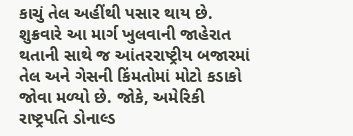કાચું તેલ અહીંથી પસાર થાય છે. શુક્રવારે આ માર્ગ ખુલવાની જાહેરાત થતાની સાથે જ આંતરરાષ્ટ્રીય બજારમાં તેલ અને ગેસની કિંમતોમાં મોટો કડાકો જોવા મળ્યો છે. જોકે, અમેરિકી રાષ્ટ્રપતિ ડોનાલ્ડ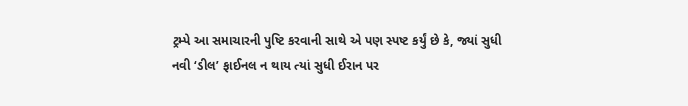ટ્રમ્પે આ સમાચારની પુષ્ટિ કરવાની સાથે એ પણ સ્પષ્ટ કર્યું છે કે, જ્યાં સુધી નવી ‘ડીલ’ ફાઈનલ ન થાય ત્યાં સુધી ઈરાન પર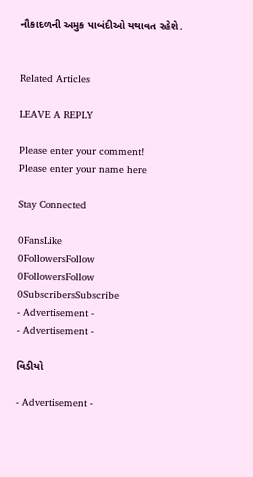નૌકાદળની અમુક પાબંદીઓ યથાવત રહેશે.


Related Articles

LEAVE A REPLY

Please enter your comment!
Please enter your name here

Stay Connected

0FansLike
0FollowersFollow
0FollowersFollow
0SubscribersSubscribe
- Advertisement -
- Advertisement -

વિડીયો

- Advertisement -